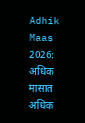Adhik Maas 2026: अधिक मासात अधिक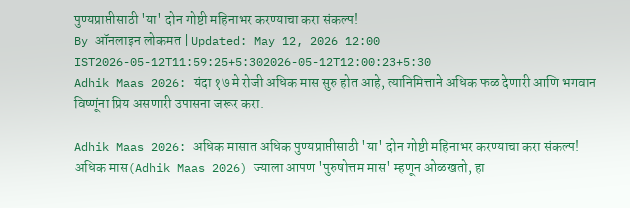पुण्यप्राप्तीसाठी 'या' दोन गोष्टी महिनाभर करण्याचा करा संकल्प!
By ऑनलाइन लोकमत | Updated: May 12, 2026 12:00 IST2026-05-12T11:59:25+5:302026-05-12T12:00:23+5:30
Adhik Maas 2026: यंदा १७ मे रोजी अधिक मास सुरु होत आहे, त्यानिमित्ताने अधिक फळ देणारी आणि भगवान विष्णूंना प्रिय असणारी उपासना जरूर करा.

Adhik Maas 2026: अधिक मासात अधिक पुण्यप्राप्तीसाठी 'या' दोन गोष्टी महिनाभर करण्याचा करा संकल्प!
अधिक मास(Adhik Maas 2026) ज्याला आपण 'पुरुषोत्तम मास' म्हणून ओळखतो, हा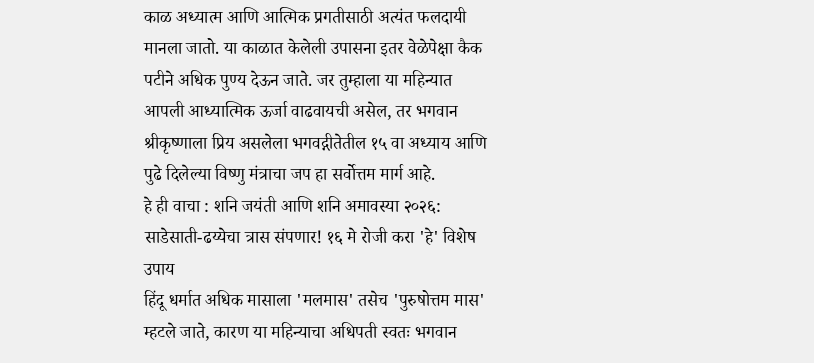काळ अध्यात्म आणि आत्मिक प्रगतीसाठी अत्यंत फलदायी मानला जातो. या काळात केलेली उपासना इतर वेळेपेक्षा कैक पटीने अधिक पुण्य देऊन जाते. जर तुम्हाला या महिन्यात आपली आध्यात्मिक ऊर्जा वाढवायची असेल, तर भगवान श्रीकृष्णाला प्रिय असलेला भगवद्गीतेतील १५ वा अध्याय आणि पुढे दिलेल्या विष्णु मंत्राचा जप हा सर्वोत्तम मार्ग आहे.
हे ही वाचा : शनि जयंती आणि शनि अमावस्या २०२६: साडेसाती-ढय्येचा त्रास संपणार! १६ मे रोजी करा 'हे' विशेष उपाय
हिंदू धर्मात अधिक मासाला 'मलमास' तसेच 'पुरुषोत्तम मास' म्हटले जाते, कारण या महिन्याचा अधिपती स्वतः भगवान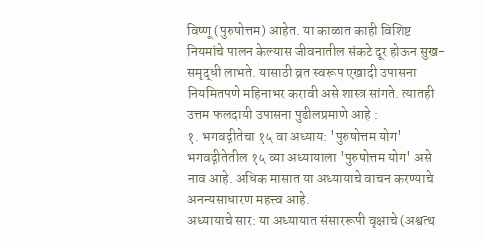विष्णू (पुरुषोत्तम) आहेत. या काळात काही विशिष्ट नियमांचे पालन केल्यास जीवनातील संकटे दूर होऊन सुख-समृद्धी लाभते. यासाठी व्रत स्वरूप एखादी उपासना नियमितपणे महिनाभर करावी असे शास्त्र सांगते. त्यातही उत्तम फलदायी उपासना पुढीलप्रमाणे आहे :
१. भगवद्गीतेचा १५ वा अध्याय: 'पुरुषोत्तम योग'
भगवद्गीतेतील १५ व्या अध्यायाला 'पुरुषोत्तम योग' असे नाव आहे. अधिक मासात या अध्यायाचे वाचन करण्याचे अनन्यसाधारण महत्त्व आहे.
अध्यायाचे सार: या अध्यायात संसाररूपी वृक्षाचे (अश्वत्थ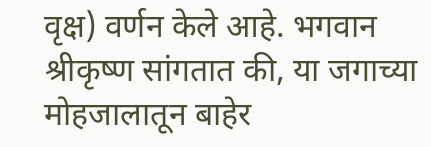वृक्ष) वर्णन केले आहे. भगवान श्रीकृष्ण सांगतात की, या जगाच्या मोहजालातून बाहेर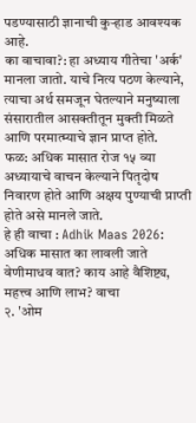पडण्यासाठी ज्ञानाची कुऱ्हाड आवश्यक आहे.
का वाचावा?: हा अध्याय गीतेचा 'अर्क' मानला जातो. याचे नित्य पठण केल्याने, त्याचा अर्थ समजून घेतल्याने मनुष्याला संसारातील आसक्तीतून मुक्ती मिळते आणि परमात्म्याचे ज्ञान प्राप्त होते.
फळ: अधिक मासात रोज १५ व्या अध्यायाचे वाचन केल्याने पितृदोष निवारण होते आणि अक्षय पुण्याची प्राप्ती होते असे मानले जाते.
हे ही वाचा : Adhik Maas 2026: अधिक मासात का लावली जाते वेणीमाधव वात? काय आहे वैशिष्ट्य, महत्त्व आणि लाभ? वाचा
२. 'ओम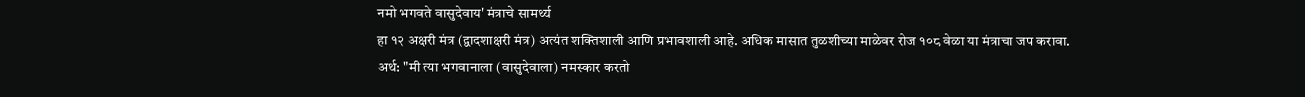नमो भगवते वासुदेवाय' मंत्राचे सामर्थ्य
हा १२ अक्षरी मंत्र (द्वादशाक्षरी मंत्र) अत्यंत शक्तिशाली आणि प्रभावशाली आहे. अधिक मासात तुळशीच्या माळेवर रोज १०८ वेळा या मंत्राचा जप करावा.
अर्थ: "मी त्या भगवानाला (वासुदेवाला) नमस्कार करतो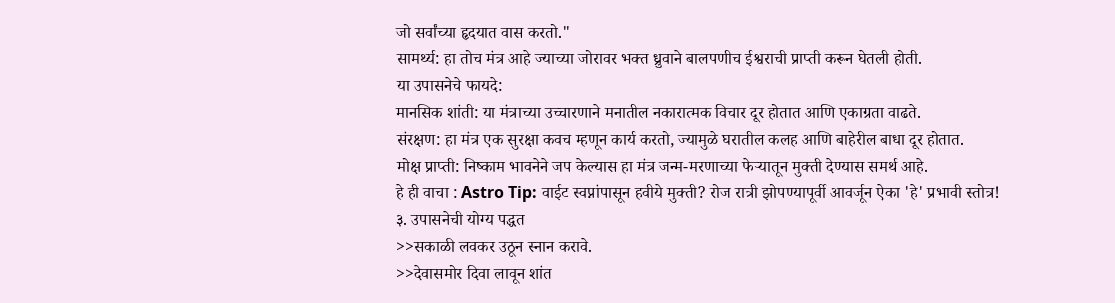जो सर्वांच्या हृदयात वास करतो."
सामर्थ्य: हा तोच मंत्र आहे ज्याच्या जोरावर भक्त ध्रुवाने बालपणीच ईश्वराची प्राप्ती करून घेतली होती.
या उपासनेचे फायदे:
मानसिक शांती: या मंत्राच्या उच्चारणाने मनातील नकारात्मक विचार दूर होतात आणि एकाग्रता वाढते.
संरक्षण: हा मंत्र एक सुरक्षा कवच म्हणून कार्य करतो, ज्यामुळे घरातील कलह आणि बाहेरील बाधा दूर होतात.
मोक्ष प्राप्ती: निष्काम भावनेने जप केल्यास हा मंत्र जन्म-मरणाच्या फेऱ्यातून मुक्ती देण्यास समर्थ आहे.
हे ही वाचा : Astro Tip: वाईट स्वप्नांपासून हवीये मुक्ती? रोज रात्री झोपण्यापूर्वी आवर्जून ऐका 'हे' प्रभावी स्तोत्र!
३. उपासनेची योग्य पद्धत
>>सकाळी लवकर उठून स्नान करावे.
>>देवासमोर दिवा लावून शांत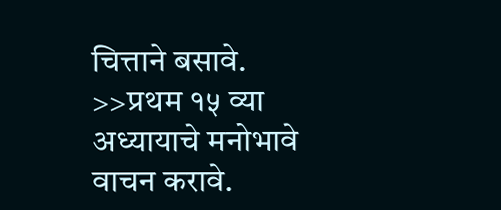चित्ताने बसावे.
>>प्रथम १५ व्या अध्यायाचे मनोभावे वाचन करावे.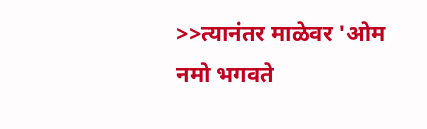>>त्यानंतर माळेवर 'ओम नमो भगवते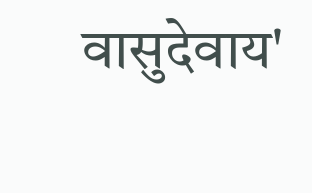वासुदेवाय'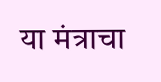या मंत्राचा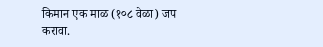किमान एक माळ (१०८ वेळा) जप करावा.